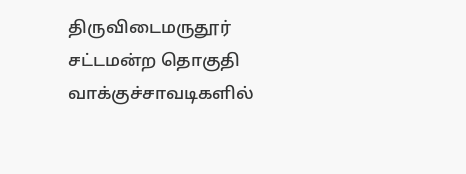திருவிடைமருதூர் சட்டமன்ற தொகுதி வாக்குச்சாவடிகளில்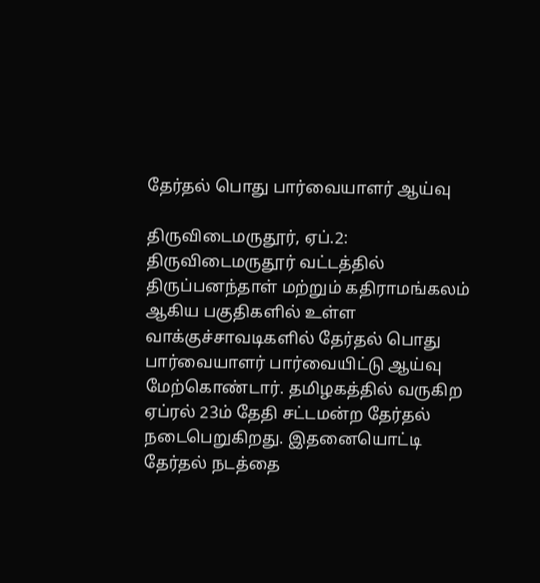தேர்தல் பொது பார்வையாளர் ஆய்வு

திருவிடைமருதூர், ஏப்.2: திருவிடைமருதூர் வட்டத்தில் திருப்பனந்தாள் மற்றும் கதிராமங்கலம் ஆகிய பகுதிகளில் உள்ள வாக்குச்சாவடிகளில் தேர்தல் பொது பார்வையாளர் பார்வையிட்டு ஆய்வு மேற்கொண்டார். தமிழகத்தில் வருகிற ஏப்ரல் 23ம் தேதி சட்டமன்ற தேர்தல் நடைபெறுகிறது. இதனையொட்டி தேர்தல் நடத்தை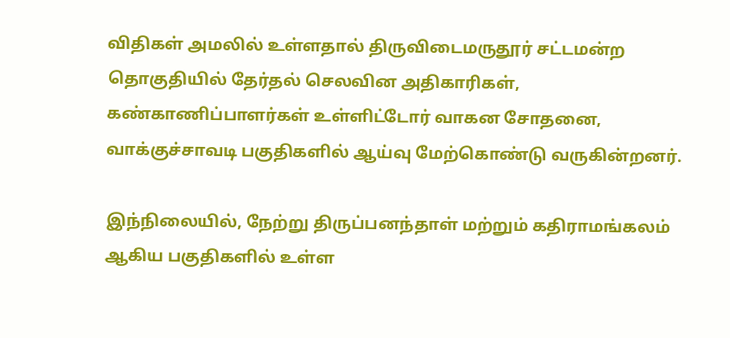விதிகள் அமலில் உள்ளதால் திருவிடைமருதூர் சட்டமன்ற தொகுதியில் தேர்தல் செலவின அதிகாரிகள், கண்காணிப்பாளர்கள் உள்ளிட்டோர் வாகன சோதனை, வாக்குச்சாவடி பகுதிகளில் ஆய்வு மேற்கொண்டு வருகின்றனர்.

இந்நிலையில், நேற்று திருப்பனந்தாள் மற்றும் கதிராமங்கலம் ஆகிய பகுதிகளில் உள்ள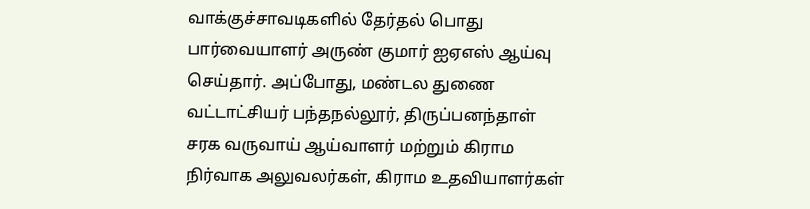வாக்குச்சாவடிகளில் தேர்தல் பொது பார்வையாளர் அருண் குமார் ஐஏஎஸ் ஆய்வு செய்தார். அப்போது, மண்டல துணை வட்டாட்சியர் பந்தநல்லூர், திருப்பனந்தாள் சரக வருவாய் ஆய்வாளர் மற்றும் கிராம நிர்வாக அலுவலர்கள், கிராம உதவியாளர்கள்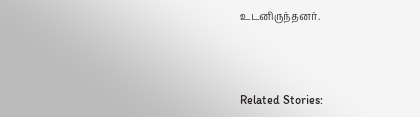உடனிருந்தனர்.



Related Stories: